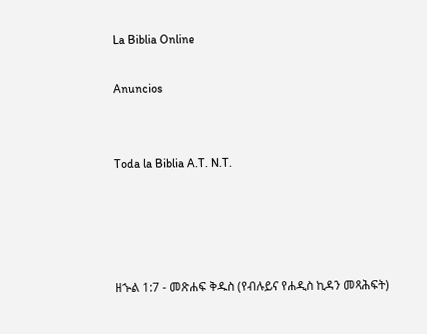La Biblia Online

Anuncios


Toda la Biblia A.T. N.T.




ዘኍል 1:7 - መጽሐፍ ቅዱስ (የብሉይና የሐዲስ ኪዳን መጻሕፍት)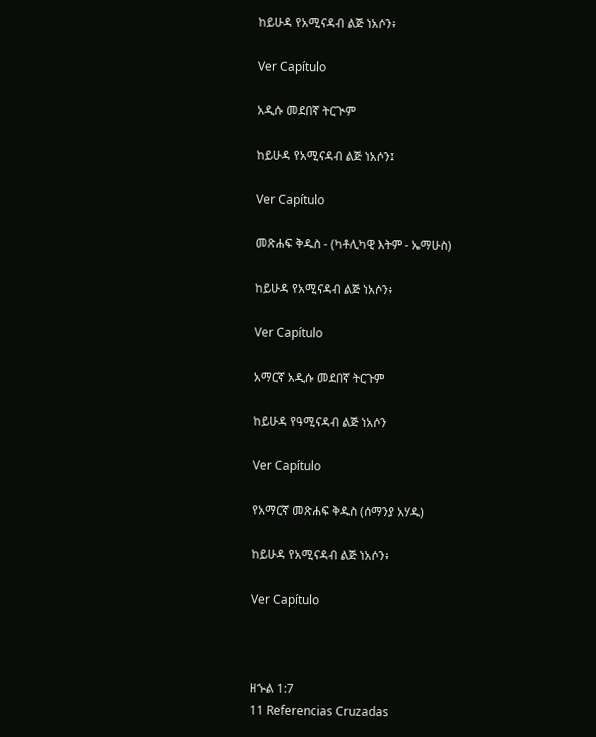ከይሁዳ የአሚናዳብ ልጅ ነአሶን፥

Ver Capítulo

አዲሱ መደበኛ ትርጒም

ከይሁዳ የአሚናዳብ ልጅ ነአሶን፤

Ver Capítulo

መጽሐፍ ቅዱስ - (ካቶሊካዊ እትም - ኤማሁስ)

ከይሁዳ የአሚናዳብ ልጅ ነአሶን፥

Ver Capítulo

አማርኛ አዲሱ መደበኛ ትርጉም

ከይሁዳ የዓሚናዳብ ልጅ ነአሶን

Ver Capítulo

የአማርኛ መጽሐፍ ቅዱስ (ሰማንያ አሃዱ)

ከይሁዳ የአሚናዳብ ልጅ ነአሶን፥

Ver Capítulo



ዘኍል 1:7
11 Referencias Cruzadas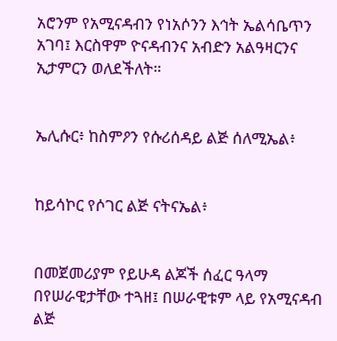አሮንም የአሚናዳብን የነአሶንን እኅት ኤልሳቤጥን አገባ፤ እርስዋም ዮናዳብንና አብድን አልዓዛርንና ኢታምርን ወለደችለት።


ኤሊሱር፥ ከስምዖን የሱሪሰዳይ ልጅ ሰለሚኤል፥


ከይሳኮር የሶገር ልጅ ናትናኤል፥


በመጀመሪያም የይሁዳ ልጆች ሰፈር ዓላማ በየሠራዊታቸው ተጓዘ፤ በሠራዊቱም ላይ የአሚናዳብ ልጅ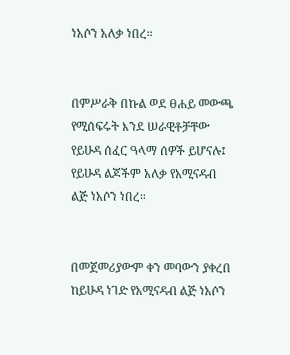ነአሶን አለቃ ነበረ።


በምሥራቅ በኩል ወደ ፀሐይ መውጫ የሚሰፍሩት እንደ ሠራዊቶቻቸው የይሁዳ ሰፈር ዓላማ ሰዎች ይሆናሉ፤ የይሁዳ ልጆችም አለቃ የአሚናዳብ ልጅ ነአሶን ነበረ።


በመጀመሪያውም ቀን መባውን ያቀረበ ከይሁዳ ነገድ የአሚናዳብ ልጅ ነአሶን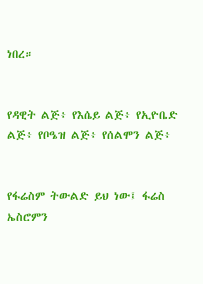ነበረ።


የዳዊት ልጅ፥ የእሴይ ልጅ፥ የኢዮቤድ ልጅ፥ የቦዔዝ ልጅ፥ የሰልሞን ልጅ፥


የፋሬስም ትውልድ ይህ ነው፤ ፋሬስ ኤስሮምን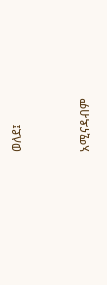ወለደ፤


አሚናዳብም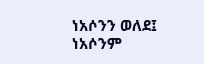ነአሶንን ወለደ፤ ነአሶንም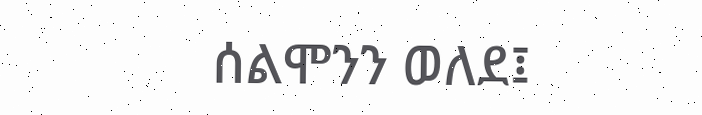ሰልሞንን ወለደ፤